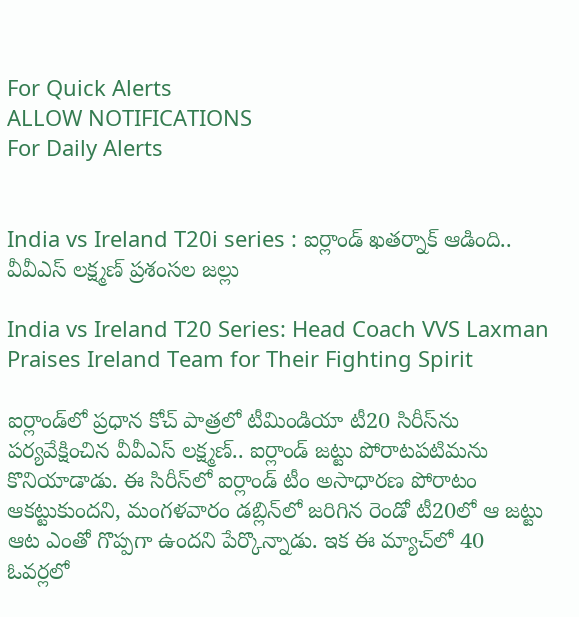For Quick Alerts
ALLOW NOTIFICATIONS
For Daily Alerts


India vs Ireland T20i series : ఐర్లాండ్ ఖతర్నాక్ ఆడింది.. వీవీఎస్ లక్ష్మణ్ ప్రశంసల జల్లు

India vs Ireland T20 Series: Head Coach VVS Laxman Praises Ireland Team for Their Fighting Spirit

ఐర్లాండ్‌లో ప్రధాన కోచ్ పాత్రలో టీమిండియా టీ20 సిరీస్‌ను పర్యవేక్షించిన వీవీఎస్ లక్ష్మణ్.. ఐర్లాండ్ జట్టు పోరాటపటిమను కొనియాడాడు. ఈ సిరీస్‌లో ఐర్లాండ్ టీం అసాధారణ పోరాటం ఆకట్టుకుందని, మంగళవారం డబ్లిన్‌లో జరిగిన రెండో టీ20లో ఆ జట్టు ఆట ఎంతో గొప్పగా ఉందని పేర్కొన్నాడు. ఇక ఈ మ్యాచ్‌లో 40 ఓవర్లలో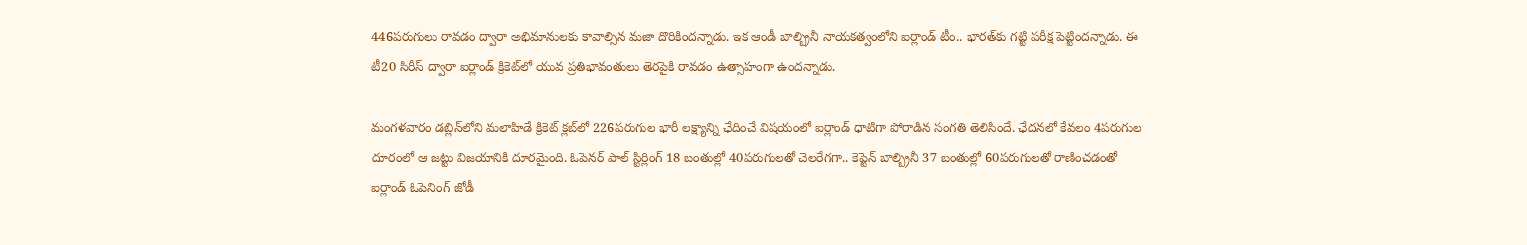446పరుగులు రావడం ద్వారా అభిమానులకు కావాల్సిన మజా దొరికిందన్నాడు. ఇక ఆండీ బాల్బ్రినీ నాయకత్వంలోని ఐర్లాండ్ టీం.. భారత్‌కు గట్టి పరీక్ష పెట్టిందన్నాడు. ఈ టీ20 సిరీస్ ద్వారా ఐర్లాండ్ క్రికెట్‌లో యువ ప్రతిభావంతులు తెరపైకి రావడం ఉత్సాహంగా ఉందన్నాడు.

మంగళవారం డబ్లిన్‌లోని మలాహిడే క్రికెట్ క్లబ్‌లో 226పరుగుల భారీ లక్ష్యాన్ని ఛేదించే విషయంలో ఐర్లాండ్ ధాటిగా పోరాడిన సంగతి తెలిసిందే. ఛేదనలో కేవలం 4పరుగుల దూరంలో ఆ జట్టు విజయానికి దూరమైంది. ఓపెనర్ పాల్ స్టిర్లింగ్ 18 బంతుల్లో 40పరుగులతో చెలరేగగా.. కెప్టెన్ బాల్బ్రినీ 37 బంతుల్లో 60పరుగులతో రాణించడంతో ఐర్లాండ్ ఓపెనింగ్ జోడీ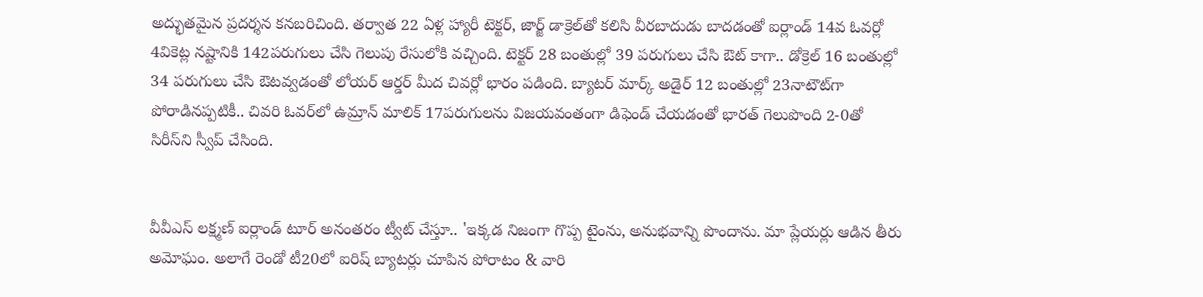అద్భుతమైన ప్రదర్శన కనబరిచింది. తర్వాత 22 ఏళ్ల హ్యారీ టెక్టర్, జార్జ్ డాక్రెల్‌తో కలిసి వీరబాదుడు బాదడంతో ఐర్లాండ్ 14వ ఓవర్లో 4వికెట్ల నష్టానికి 142పరుగులు చేసి గెలుపు రేసులోకి వచ్చింది. టెక్టర్ 28 బంతుల్లో 39 పరుగులు చేసి ఔట్ కాగా.. డోక్రెల్ 16 బంతుల్లో 34 పరుగులు చేసి ఔటవ్వడంతో లోయర్ ఆర్డర్ మీద చివర్లో భారం పడింది. బ్యాటర్ మార్క్ అడైర్ 12 బంతుల్లో 23నాటౌట్‌గా పోరాడినప్పటికీ.. చివరి ఓవర్‌లో ఉమ్రాన్ మాలిక్ 17పరుగులను విజయవంతంగా డిఫెండ్ చేయడంతో భారత్ గెలుపొంది 2-0తో సిరీస్‌ని స్వీప్ చేసింది.


వీవీఎస్ లక్ష్మణ్ ఐర్లాండ్ టూర్ అనంతరం ట్వీట్ చేస్తూ.. 'ఇక్కడ నిజంగా గొప్ప టైంను, అనుభవాన్ని పొందాను. మా ప్లేయర్లు ఆడిన తీరు అమోఘం. అలాగే రెండో టీ20లో ఐరిష్ బ్యాటర్లు చూపిన పోరాటం & వారి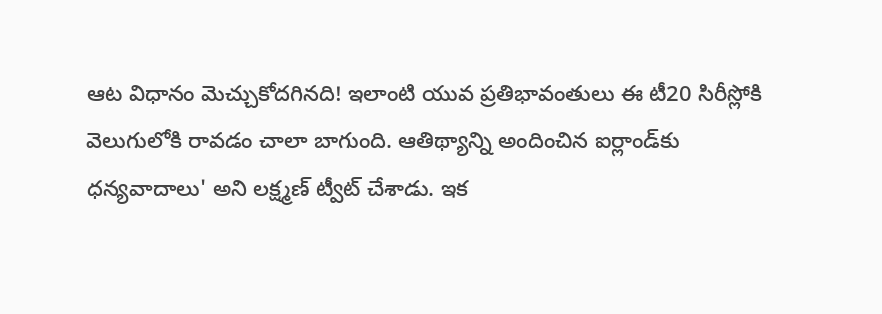ఆట విధానం మెచ్చుకోదగినది! ఇలాంటి యువ ప్రతిభావంతులు ఈ టీ20 సిరీస్లోకి వెలుగులోకి రావడం చాలా బాగుంది. ఆతిథ్యాన్ని అందించిన ఐర్లాండ్‌కు ధన్యవాదాలు' అని లక్ష్మణ్ ట్వీట్ చేశాడు. ఇక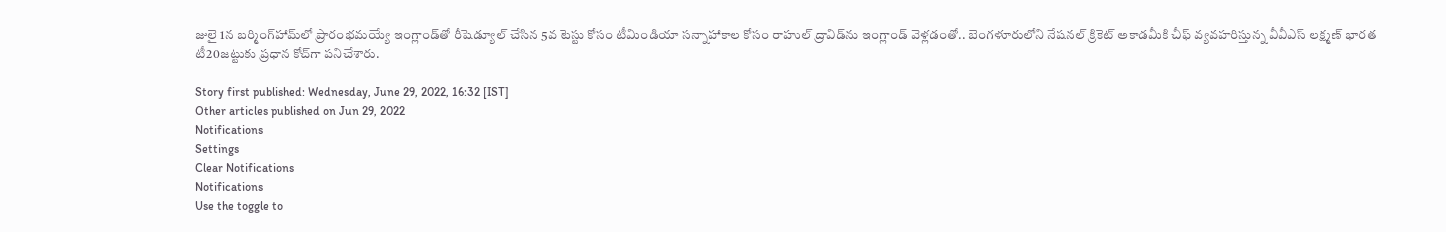జులై 1న బర్మింగ్‌హామ్‌లో ప్రారంభమయ్యే ఇంగ్లాండ్‌తో రీషెడ్యూల్ చేసిన 5వ టెస్టు కోసం టీమిండియా సన్నాహాకాల కోసం రాహుల్ ద్రావిడ్‌ను ఇంగ్లాండ్ వెళ్లడంతో.. బెంగళూరులోని నేషనల్ క్రికెట్ అకాడమీకి చీఫ్ వ్యవహరిస్తున్న వీవీఎస్ లక్ష్మణ్ భారత టీ20జట్టుకు ప్రధాన కోచ్‌గా పనిచేశారు.

Story first published: Wednesday, June 29, 2022, 16:32 [IST]
Other articles published on Jun 29, 2022
Notifications
Settings
Clear Notifications
Notifications
Use the toggle to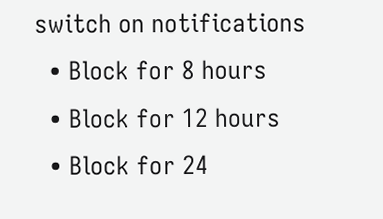switch on notifications
  • Block for 8 hours
  • Block for 12 hours
  • Block for 24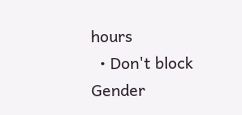hours
  • Don't block
Gender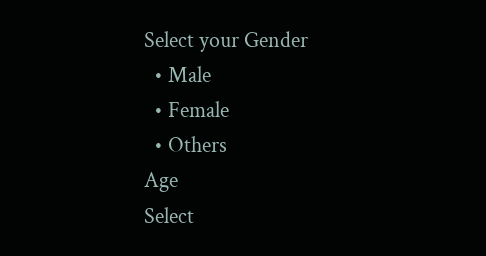Select your Gender
  • Male
  • Female
  • Others
Age
Select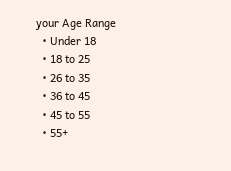your Age Range
  • Under 18
  • 18 to 25
  • 26 to 35
  • 36 to 45
  • 45 to 55
  • 55+